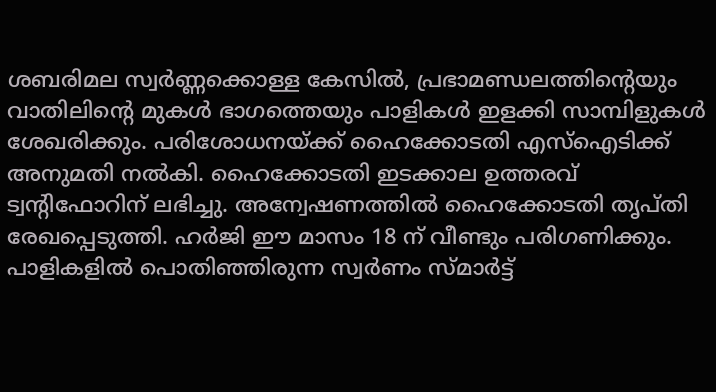ശബരിമല സ്വർണ്ണക്കൊള്ള കേസിൽ, പ്രഭാമണ്ഡലത്തിന്റെയും വാതിലിന്റെ മുകൾ ഭാഗത്തെയും പാളികൾ ഇളക്കി സാമ്പിളുകൾ ശേഖരിക്കും. പരിശോധനയ്ക്ക് ഹൈക്കോടതി എസ്ഐടിക്ക് അനുമതി നൽകി. ഹൈക്കോടതി ഇടക്കാല ഉത്തരവ് ട്വന്റിഫോറിന് ലഭിച്ചു. അന്വേഷണത്തിൽ ഹൈക്കോടതി തൃപ്തി രേഖപ്പെടുത്തി. ഹർജി ഈ മാസം 18 ന് വീണ്ടും പരിഗണിക്കും.
പാളികളിൽ പൊതിഞ്ഞിരുന്ന സ്വർണം സ്മാർട്ട്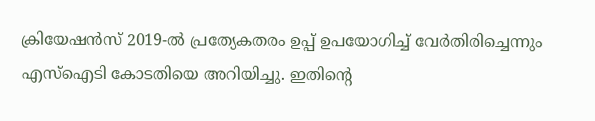ക്രിയേഷൻസ് 2019-ൽ പ്രത്യേകതരം ഉപ്പ് ഉപയോഗിച്ച് വേർതിരിച്ചെന്നും എസ്ഐടി കോടതിയെ അറിയിച്ചു. ഇതിന്റെ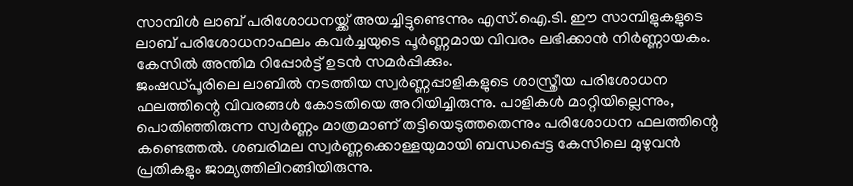സാമ്പിൾ ലാബ് പരിശോധനയ്ക്ക് അയച്ചിട്ടുണ്ടെന്നും എസ്.ഐ.ടി. ഈ സാമ്പിളുകളുടെ ലാബ് പരിശോധനാഫലം കവർച്ചയുടെ പൂർണ്ണമായ വിവരം ലഭിക്കാൻ നിർണ്ണായകം. കേസിൽ അന്തിമ റിപ്പോർട്ട് ഉടൻ സമർപ്പിക്കും.
ജംഷഡ്പൂരിലെ ലാബിൽ നടത്തിയ സ്വർണ്ണപ്പാളികളുടെ ശാസ്ത്രീയ പരിശോധന ഫലത്തിന്റെ വിവരങ്ങൾ കോടതിയെ അറിയിച്ചിരുന്നു. പാളികൾ മാറ്റിയില്ലെന്നും, പൊതിഞ്ഞിരുന്ന സ്വർണ്ണം മാത്രമാണ് തട്ടിയെടുത്തതെന്നും പരിശോധന ഫലത്തിന്റെ കണ്ടെത്തൽ. ശബരിമല സ്വർണ്ണക്കൊള്ളയുമായി ബന്ധപ്പെട്ട കേസിലെ മുഴുവൻ പ്രതികളും ജാമ്യത്തിലിറങ്ങിയിരുന്നു.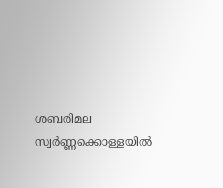ശബരിമല സ്വർണ്ണക്കൊള്ളയിൽ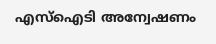എസ്ഐടി അന്വേഷണം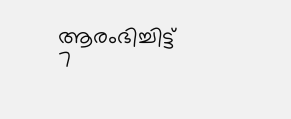ആരംഭിച്ചിട്ട് 7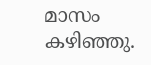മാസം കഴിഞ്ഞു.